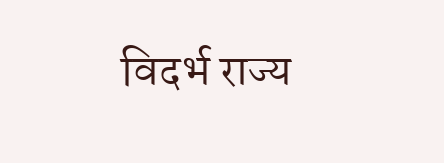विदर्भ राज्य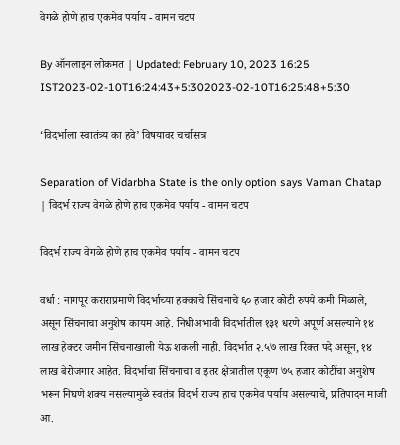वेगळे होणे हाच एकमेव पर्याय - वामन चटप

By ऑनलाइन लोकमत | Updated: February 10, 2023 16:25 IST2023-02-10T16:24:43+5:302023-02-10T16:25:48+5:30

‘विदर्भाला स्वातंत्र्य का हवे’ विषयावर चर्चासत्र

Separation of Vidarbha State is the only option says Vaman Chatap | विदर्भ राज्य वेगळे होणे हाच एकमेव पर्याय - वामन चटप

विदर्भ राज्य वेगळे होणे हाच एकमेव पर्याय - वामन चटप

वर्धा : नागपूर कराराप्रमाणे विदर्भाच्या हक्काचे सिंचनाचे ६० हजार कोटी रुपये कमी मिळाले, असून सिंचनाचा अनुशेष कायम आहे. निधीअभावी विदर्भातील १३१ धरणे अपूर्ण असल्याने १४ लाख हेक्टर जमीन सिंचनाखाली येऊ शकली नाही. विदर्भात २.५७ लाख रिक्त पदे असून, १४ लाख बेरोजगार आहेत. विदर्भाचा सिंचनाचा व इतर क्षेत्रातील एकूण ७५ हजार कोटींचा अनुशेष भरून निघणे शक्य नसल्यामुळे स्वतंत्र विदर्भ राज्य हाच एकमेव पर्याय असल्याचे, प्रतिपादन माजी आ.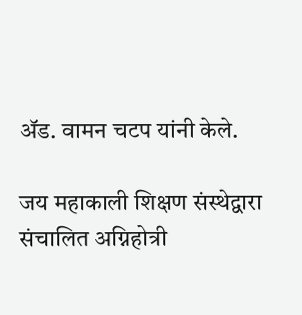ॲड. वामन चटप यांनी केले.

जय महाकाली शिक्षण संस्थेद्वारा संचालित अग्निहोत्री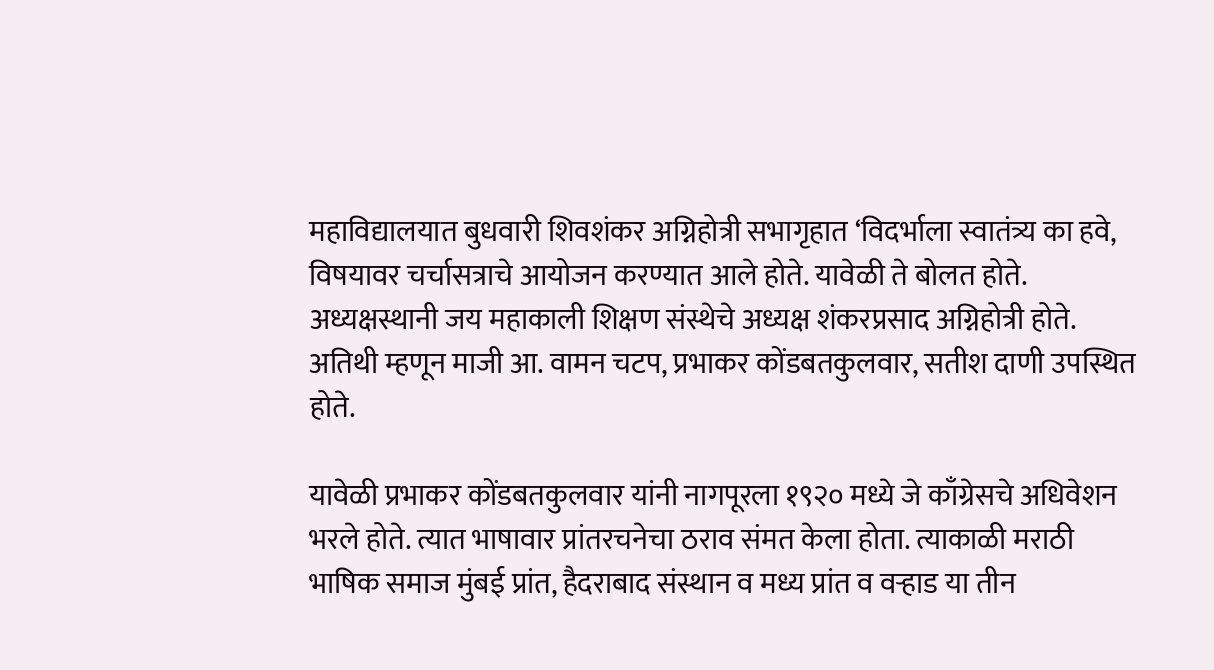महाविद्यालयात बुधवारी शिवशंकर अग्निहोत्री सभागृहात ‘विदर्भाला स्वातंत्र्य का हवे, विषयावर चर्चासत्राचे आयोजन करण्यात आले होते. यावेळी ते बोलत होते. अध्यक्षस्थानी जय महाकाली शिक्षण संस्थेचे अध्यक्ष शंकरप्रसाद अग्निहोत्री होते. अतिथी म्हणून माजी आ. वामन चटप, प्रभाकर कोंडबतकुलवार, सतीश दाणी उपस्थित होते.

यावेळी प्रभाकर कोंडबतकुलवार यांनी नागपूरला १९२० मध्ये जे काँग्रेसचे अधिवेशन भरले होते. त्यात भाषावार प्रांतरचनेचा ठराव संमत केला होता. त्याकाळी मराठी भाषिक समाज मुंबई प्रांत, हैदराबाद संस्थान व मध्य प्रांत व वऱ्हाड या तीन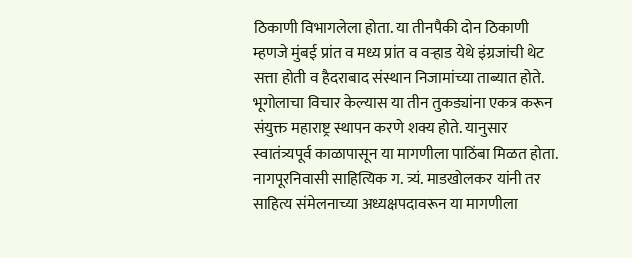ठिकाणी विभागलेला होता. या तीनपैकी दोन ठिकाणी म्हणजे मुंबई प्रांत व मध्य प्रांत व वऱ्हाड येथे इंग्रजांची थेट सत्ता होती व हैदराबाद संस्थान निजामांच्या ताब्यात होते. भूगोलाचा विचार केल्यास या तीन तुकड्यांना एकत्र करून संयुक्त महाराष्ट्र स्थापन करणे शक्य होते. यानुसार स्वातंत्र्यपूर्व काळापासून या मागणीला पाठिंबा मिळत होता. नागपूरनिवासी साहित्यिक ग. त्र्यं. माडखोलकर यांनी तर साहित्य संमेलनाच्या अध्यक्षपदावरून या मागणीला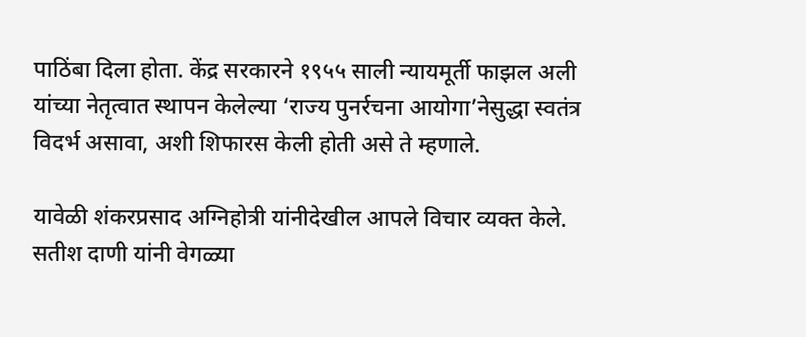पाठिंबा दिला होता. केंद्र सरकारने १९५५ साली न्यायमूर्ती फाझल अली यांच्या नेतृत्वात स्थापन केलेल्या ‘राज्य पुनर्रचना आयोगा’नेसुद्धा स्वतंत्र विदर्भ असावा, अशी शिफारस केली होती असे ते म्हणाले.

यावेळी शंकरप्रसाद अग्निहोत्री यांनीदेखील आपले विचार व्यक्त केले. सतीश दाणी यांनी वेगळ्या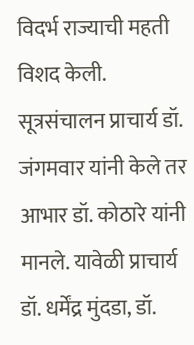विदर्भ राज्याची महती विशद केली. सूत्रसंचालन प्राचार्य डॉ. जंगमवार यांनी केले तर आभार डॉ. कोठारे यांनी मानले. यावेळी प्राचार्य डॉ. धर्मेंद्र मुंदडा, डॉ.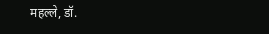महल्ले, डॉ.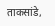ताकसांडे,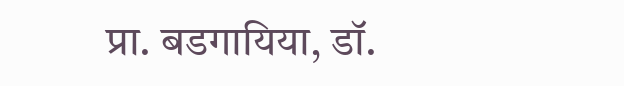प्रा. बडगायिया, डॉ.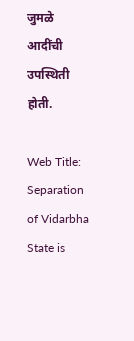जुमळे आदींची उपस्थिती होती.

Web Title: Separation of Vidarbha State is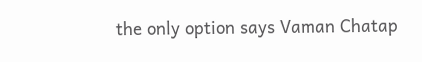the only option says Vaman Chatap